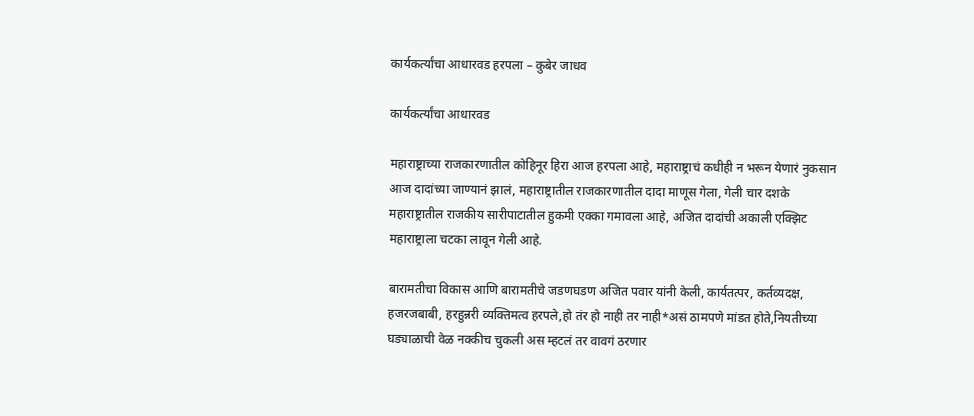कार्यकर्त्यांचा आधारवड हरपला – कुबेर जाधव

कार्यकर्त्यांचा आधारवड

महाराष्ट्राच्या राजकारणातील कोहिनूर हिरा आज हरपला आहे, महाराष्ट्राचं कधीही न भरून येणारं नुकसान आज दादांच्या जाण्यानं झालं, महाराष्ट्रातील राजकारणातील दादा माणूस गेला, गेली चार दशके महाराष्ट्रातील राजकीय सारीपाटातील हुकमी एक्का गमावला आहे, अजित दादांची अकाली एक्झिट महाराष्ट्राला चटका लावून गेली आहे.

बारामतीचा विकास आणि बारामतीचे जडणघडण अजित पवार यांनी केली, कार्यतत्पर, कर्तव्यदक्ष, हजरजबाबी, हरहुन्नरी व्यक्तिमत्व हरपले,हो तंर हो नाही तर नाही*असं ठामपणे मांडत होते,नियतीच्या घड्याळाची वेळ नक्कीच चुकली अस म्हटलं तर वावगं ठरणार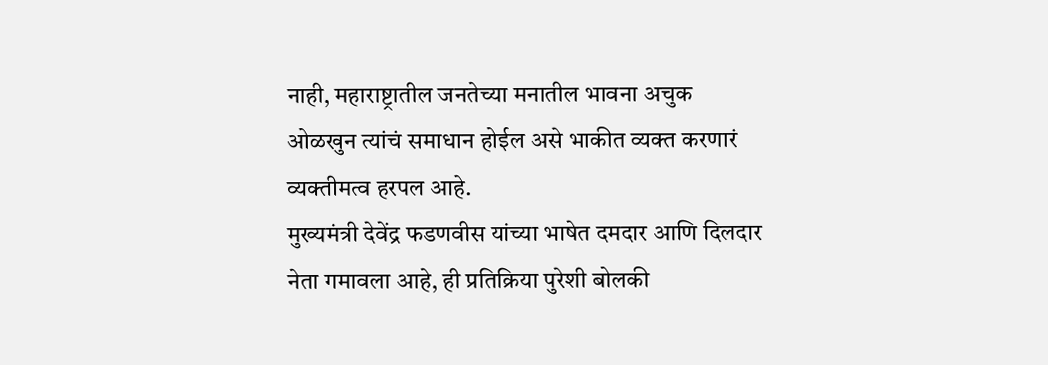नाही, महाराष्ट्रातील जनतेच्या मनातील भावना अचुक ओळखुन त्यांचं समाधान होईल असे भाकीत व्यक्त करणारं व्यक्तीमत्व हरपल आहे.
मुख्यमंत्री देवेंद्र फडणवीस यांच्या भाषेत दमदार आणि दिलदार नेता गमावला आहे, ही प्रतिक्रिया पुरेशी बोलकी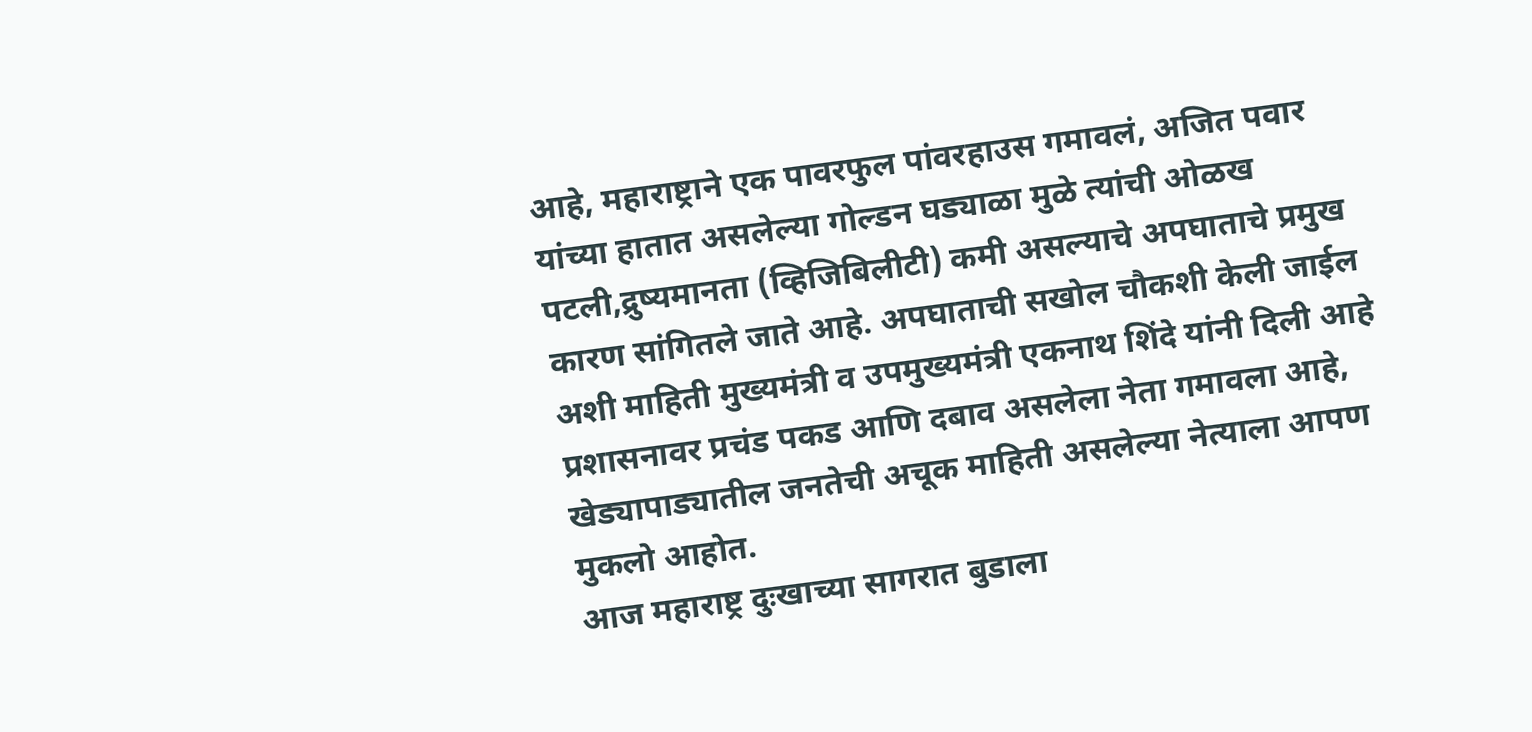आहे, महाराष्ट्राने एक पावरफुल पांवरहाउस गमावलं, अजित पवार यांच्या हातात असलेल्या गोल्डन घड्याळा मुळे त्यांची ओळख पटली,द्रुष्यमानता (व्हिजिबिलीटी) कमी असल्याचे अपघाताचे प्रमुख कारण सांगितले जाते आहे. अपघाताची सखोल चौकशी केली जाईल अशी माहिती मुख्यमंत्री व उपमुख्यमंत्री एकनाथ शिंदे यांनी दिली आहे प्रशासनावर प्रचंड पकड आणि दबाव असलेला नेता गमावला आहे, खेड्यापाड्यातील जनतेची अचूक माहिती असलेल्या नेत्याला आपण मुकलो आहोत.
आज महाराष्ट्र दुःखाच्या सागरात बुडाला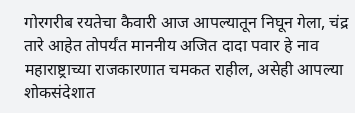गोरगरीब रयतेचा कैवारी आज आपल्यातून निघून गेला, चंद्र तारे आहेत तोपर्यंत माननीय अजित दादा पवार हे नाव महाराष्ट्राच्या राजकारणात चमकत राहील, असेही आपल्या शोकसंदेशात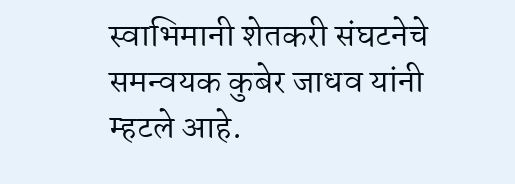स्वाभिमानी शेतकरी संघटनेचे समन्वयक कुबेर जाधव यांनी म्हटले आहे.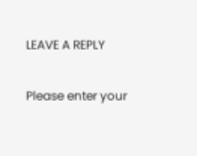LEAVE A REPLY

Please enter your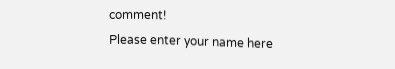comment!
Please enter your name here